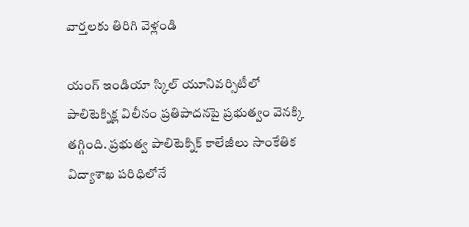వార్తలకు తిరిగి వెళ్లండి

యంగ్ ఇండియా స్కిల్ యూనివర్సిటీలో పాలిటెక్నిక్ల విలీనం ప్రతిపాదనపై ప్రభుత్వం వెనక్కి తగ్గింది. ప్రభుత్వ పాలిటెక్నిక్ కాలేజీలు సాంకేతిక విద్యాశాఖ పరిధిలోనే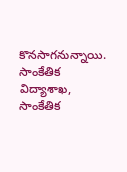కొనసాగనున్నాయి.
సాంకేతిక విద్యాశాఖ, సాంకేతిక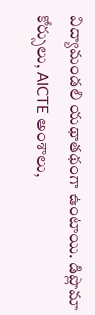విద్యామండలి యథాతథంగా ఉంటాయి. డిప్లొమా కోర్సులు, AICTE అంశాలు,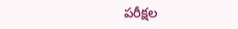పరీక్షల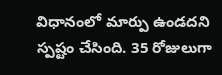విధానంలో మార్పు ఉండదని స్పష్టం చేసింది. 35 రోజులుగా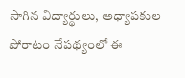సాగిన విద్యార్థులు, అధ్యాపకుల పోరాటం నేపథ్యంలో ఈ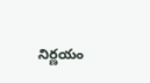నిర్ణయం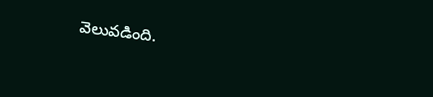వెలువడింది.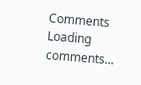Comments
Loading comments...